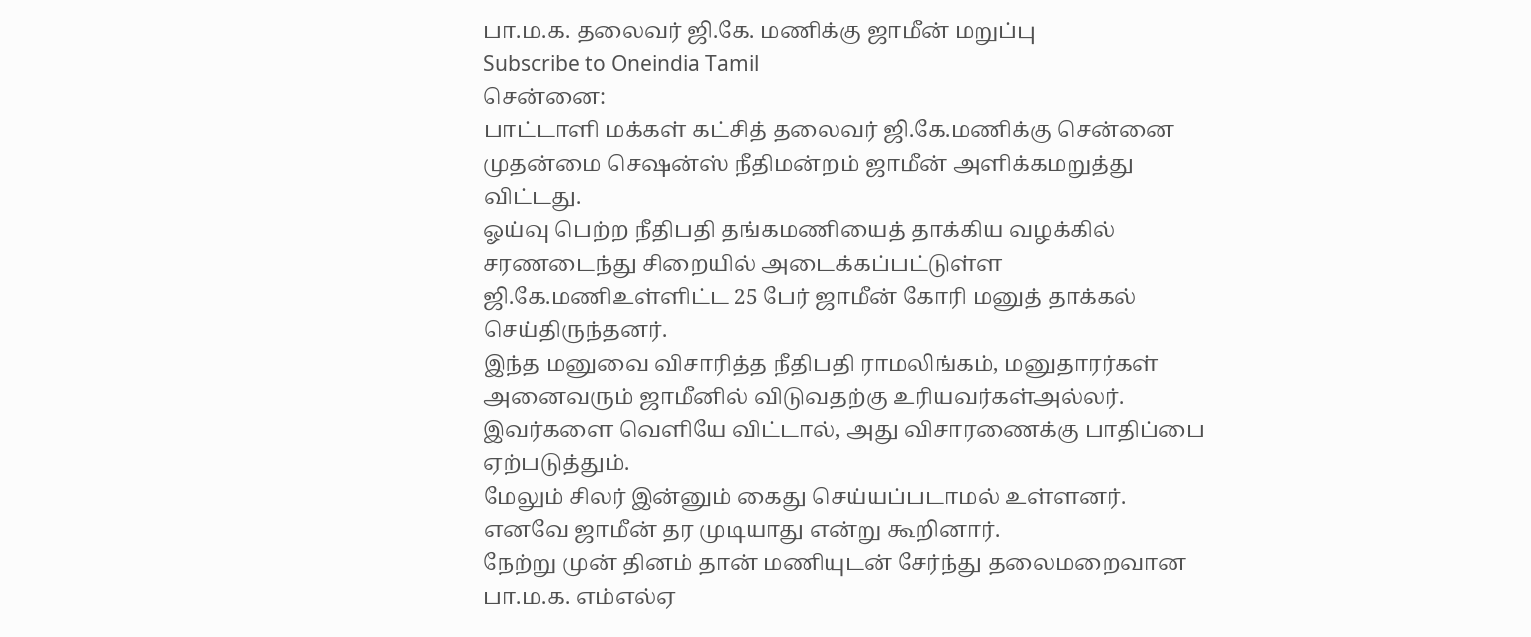பா.ம.க. தலைவர் ஜி.கே. மணிக்கு ஜாமீன் மறுப்பு
Subscribe to Oneindia Tamil
சென்னை:
பாட்டாளி மக்கள் கட்சித் தலைவர் ஜி.கே.மணிக்கு சென்னை முதன்மை செஷன்ஸ் நீதிமன்றம் ஜாமீன் அளிக்கமறுத்து விட்டது.
ஓய்வு பெற்ற நீதிபதி தங்கமணியைத் தாக்கிய வழக்கில் சரணடைந்து சிறையில் அடைக்கப்பட்டுள்ள ஜி.கே.மணிஉள்ளிட்ட 25 பேர் ஜாமீன் கோரி மனுத் தாக்கல் செய்திருந்தனர்.
இந்த மனுவை விசாரித்த நீதிபதி ராமலிங்கம், மனுதாரர்கள் அனைவரும் ஜாமீனில் விடுவதற்கு உரியவர்கள்அல்லர். இவர்களை வெளியே விட்டால், அது விசாரணைக்கு பாதிப்பை ஏற்படுத்தும்.
மேலும் சிலர் இன்னும் கைது செய்யப்படாமல் உள்ளனர். எனவே ஜாமீன் தர முடியாது என்று கூறினார்.
நேற்று முன் தினம் தான் மணியுடன் சேர்ந்து தலைமறைவான பா.ம.க. எம்எல்ஏ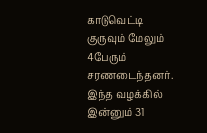காடுவெட்டி குருவும் மேலும் 4பேரும் சரணடைந்தனர்.
இந்த வழக்கில் இன்னும் 31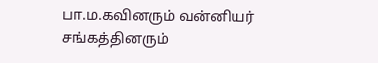பா.ம.கவினரும் வன்னியர் சங்கத்தினரும்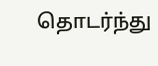தொடர்ந்து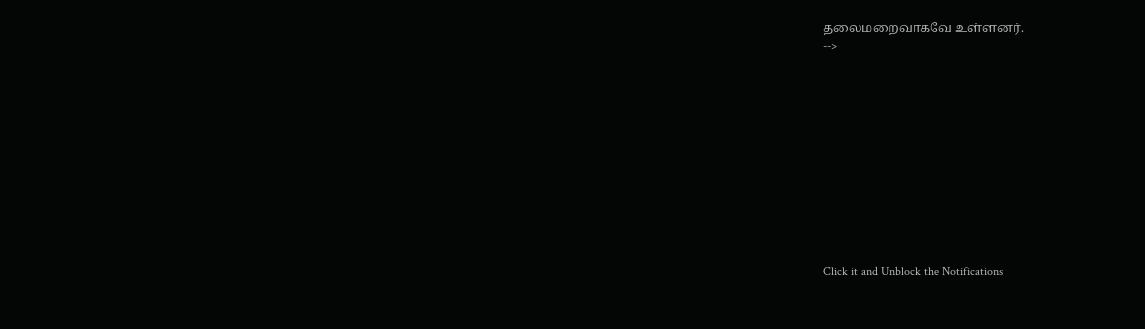தலைமறைவாகவே உள்ளனர்.
-->












Click it and Unblock the Notifications